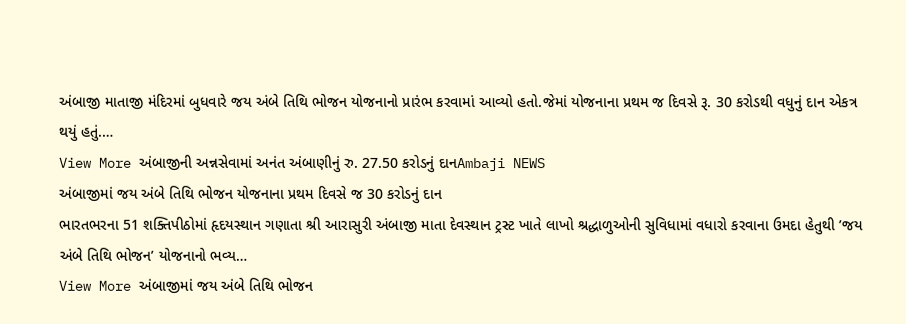અંબાજી માતાજી મંદિરમાં બુધવારે જય અંબે તિથિ ભોજન યોજનાનો પ્રારંભ કરવામાં આવ્યો હતો.જેમાં યોજનાના પ્રથમ જ દિવસે રૂ. 30 કરોડથી વધુનું દાન એકત્ર થયું હતું.…
View More અંબાજીની અન્નસેવામાં અનંત અંબાણીનું રુ. 27.50 કરોડનું દાનAmbaji NEWS
અંબાજીમાં જય અંબે તિથિ ભોજન યોજનાના પ્રથમ દિવસે જ 30 કરોડનું દાન
ભારતભરના 51 શક્તિપીઠોમાં હૃદયસ્થાન ગણાતા શ્રી આરાસુરી અંબાજી માતા દેવસ્થાન ટ્રસ્ટ ખાતે લાખો શ્રદ્ધાળુઓની સુવિધામાં વધારો કરવાના ઉમદા હેતુથી ’જય અંબે તિથિ ભોજન’ યોજનાનો ભવ્ય…
View More અંબાજીમાં જય અંબે તિથિ ભોજન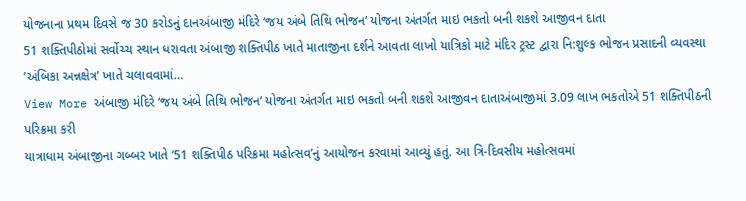યોજનાના પ્રથમ દિવસે જ 30 કરોડનું દાનઅંબાજી મંદિરે ‘જય અંબે તિથિ ભોજન’ યોજના અંતર્ગત માઇ ભકતો બની શકશે આજીવન દાતા
51 શક્તિપીઠોમાં સર્વોચ્ચ સ્થાન ધરાવતા અંબાજી શક્તિપીઠ ખાતે માતાજીના દર્શને આવતા લાખો યાત્રિકો માટે મંદિર ટ્રસ્ટ દ્વારા નિ:શુલ્ક ભોજન પ્રસાદની વ્યવસ્થા ’અંબિકા અન્નક્ષેત્ર’ ખાતે ચલાવવામાં…
View More અંબાજી મંદિરે ‘જય અંબે તિથિ ભોજન’ યોજના અંતર્ગત માઇ ભકતો બની શકશે આજીવન દાતાઅંબાજીમાં 3.09 લાખ ભકતોએ 51 શક્તિપીઠની પરિક્રમા કરી
યાત્રાધામ અંબાજીના ગબ્બર ખાતે ‘51 શક્તિપીઠ પરિક્રમા મહોત્સવ’નું આયોજન કરવામાં આવ્યું હતું. આ ત્રિ-દિવસીય મહોત્સવમાં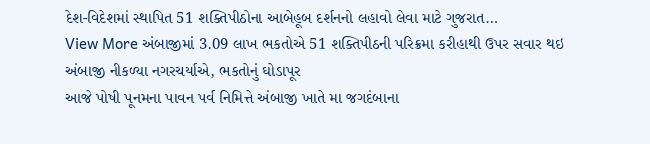દેશ-વિદેશમાં સ્થાપિત 51 શક્તિપીઠોના આબેહૂબ દર્શનનો લહાવો લેવા માટે ગુજરાત…
View More અંબાજીમાં 3.09 લાખ ભકતોએ 51 શક્તિપીઠની પરિક્રમા કરીહાથી ઉપર સવાર થઇ અંબાજી નીકળ્યા નગરચર્યાએ, ભકતોનું ઘોડાપૂર
આજે પોષી પૂનમના પાવન પર્વ નિમિત્તે અંબાજી ખાતે મા જગદંબાના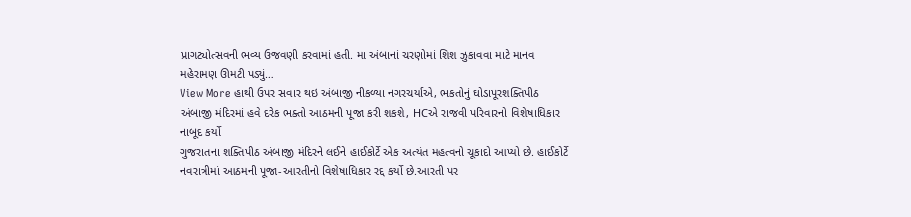પ્રાગટ્યોત્સવની ભવ્ય ઉજવણી કરવામાં હતી. મા અંબાનાં ચરણોમાં શિશ ઝુકાવવા માટે માનવ મહેરામણ ઊમટી પડ્યું…
View More હાથી ઉપર સવાર થઇ અંબાજી નીકળ્યા નગરચર્યાએ, ભકતોનું ઘોડાપૂરશક્તિપીઠ અંબાજી મંદિરમાં હવે દરેક ભક્તો આઠમની પૂજા કરી શકશે, HCએ રાજવી પરિવારનો વિશેષાધિકાર નાબૂદ કર્યો
ગુજરાતના શક્તિપીઠ અંબાજી મંદિરને લઈને હાઈકોર્ટે એક અત્યંત મહત્વનો ચૂકાદો આપ્યો છે. હાઈકોર્ટે નવરાત્રીમાં આઠમની પૂજા-આરતીનો વિશેષાધિકાર રદ્દ કર્યો છે.આરતી પર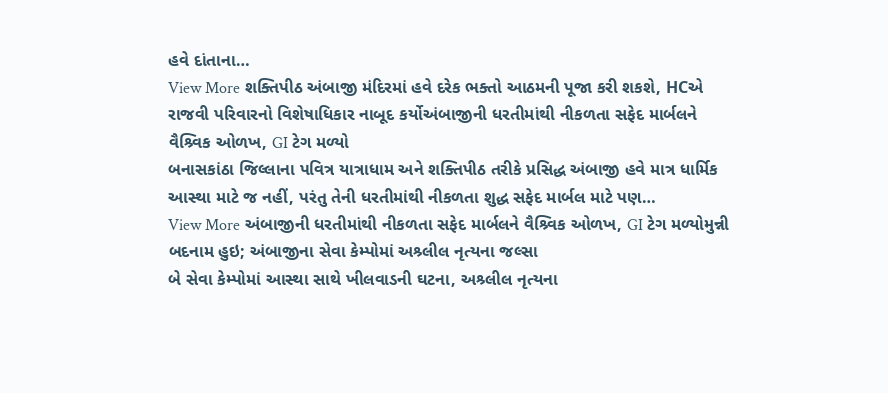હવે દાંતાના…
View More શક્તિપીઠ અંબાજી મંદિરમાં હવે દરેક ભક્તો આઠમની પૂજા કરી શકશે, HCએ રાજવી પરિવારનો વિશેષાધિકાર નાબૂદ કર્યોઅંબાજીની ધરતીમાંથી નીકળતા સફેદ માર્બલને વૈશ્ર્વિક ઓળખ, GI ટેગ મળ્યો
બનાસકાંઠા જિલ્લાના પવિત્ર યાત્રાધામ અને શક્તિપીઠ તરીકે પ્રસિદ્ધ અંબાજી હવે માત્ર ધાર્મિક આસ્થા માટે જ નહીં, પરંતુ તેની ધરતીમાંથી નીકળતા શુદ્ધ સફેદ માર્બલ માટે પણ…
View More અંબાજીની ધરતીમાંથી નીકળતા સફેદ માર્બલને વૈશ્ર્વિક ઓળખ, GI ટેગ મળ્યોમુન્ની બદનામ હુઇ; અંબાજીના સેવા કેમ્પોમાં અશ્ર્લીલ નૃત્યના જલ્સા
બે સેવા કેમ્પોમાં આસ્થા સાથે ખીલવાડની ઘટના, અશ્ર્લીલ નૃત્યના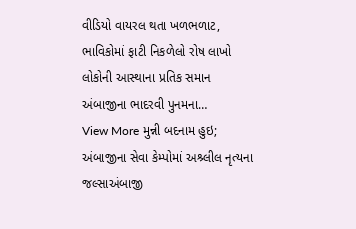વીડિયો વાયરલ થતા ખળભળાટ, ભાવિકોમાં ફાટી નિકળેલો રોષ લાખો લોકોની આસ્થાના પ્રતિક સમાન અંબાજીના ભાદરવી પુનમના…
View More મુન્ની બદનામ હુઇ; અંબાજીના સેવા કેમ્પોમાં અશ્ર્લીલ નૃત્યના જલ્સાઅંબાજી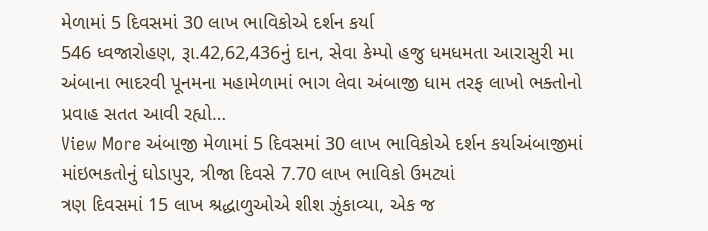મેળામાં 5 દિવસમાં 30 લાખ ભાવિકોએ દર્શન કર્યા
546 ધ્વજારોહણ, રૂા.42,62,436નું દાન, સેવા કેમ્પો હજુ ધમધમતા આરાસુરી મા અંબાના ભાદરવી પૂનમના મહામેળામાં ભાગ લેવા અંબાજી ધામ તરફ લાખો ભક્તોનો પ્રવાહ સતત આવી રહ્યો…
View More અંબાજી મેળામાં 5 દિવસમાં 30 લાખ ભાવિકોએ દર્શન કર્યાઅંબાજીમાં માંઇભકતોનું ઘોડાપુર, ત્રીજા દિવસે 7.70 લાખ ભાવિકો ઉમટ્યાં
ત્રણ દિવસમાં 15 લાખ શ્રદ્ધાળુઓએ શીશ ઝુંકાવ્યા, એક જ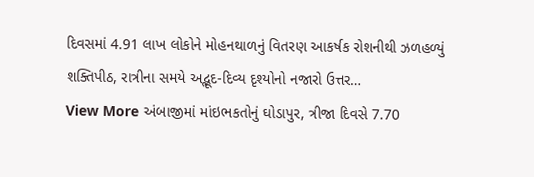દિવસમાં 4.91 લાખ લોકોને મોહનથાળનું વિતરણ આકર્ષક રોશનીથી ઝળહળ્યું શક્તિપીઠ, રાત્રીના સમયે અદ્ભૂદ-દિવ્ય દૃશ્યોનો નજારો ઉત્તર…
View More અંબાજીમાં માંઇભકતોનું ઘોડાપુર, ત્રીજા દિવસે 7.70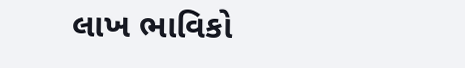લાખ ભાવિકો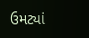ઉમટ્યાં